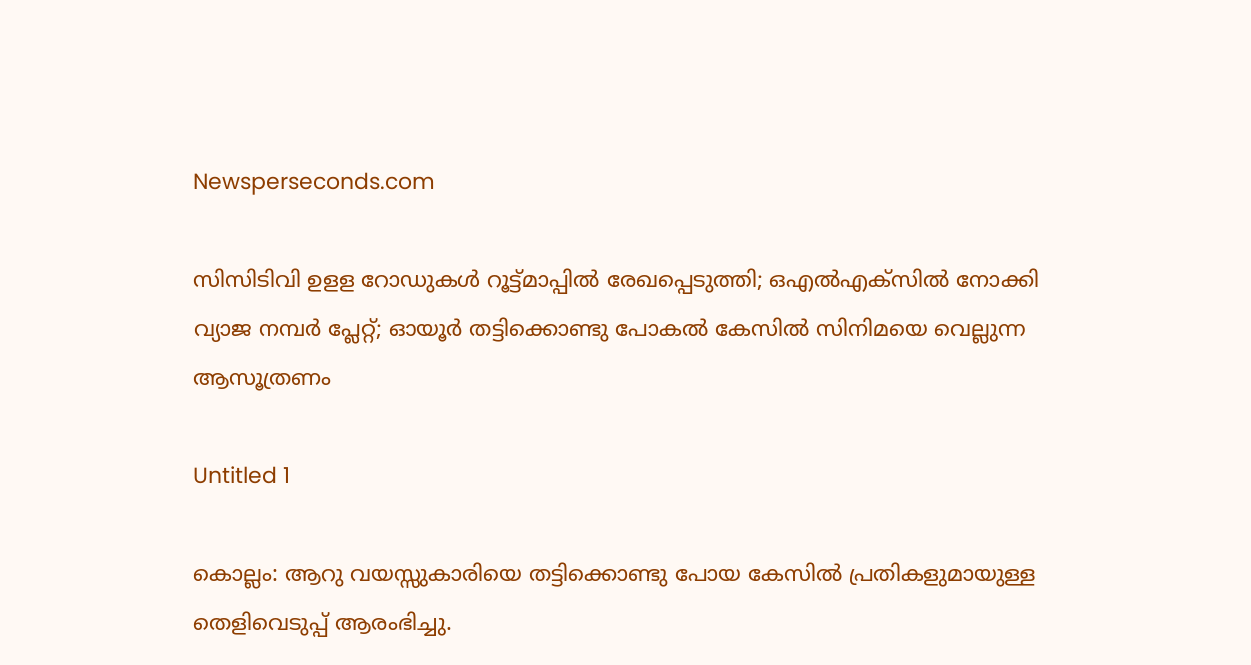Newsperseconds.com

സിസിടിവി ഉളള റോഡുകള്‍ റൂട്ട്മാപ്പില്‍ രേഖപ്പെടുത്തി; ഒഎല്‍എക്‌സില്‍ നോക്കി വ്യാജ നമ്പര്‍ പ്ലേറ്റ്; ഓയൂര്‍ തട്ടിക്കൊണ്ടു പോകല്‍ കേസില്‍ സിനിമയെ വെല്ലുന്ന ആസൂത്രണം

Untitled 1

കൊല്ലം: ആറു വയസ്സുകാരിയെ തട്ടിക്കൊണ്ടു പോയ കേസില്‍ പ്രതികളുമായുള്ള തെളിവെടുപ്പ് ആരംഭിച്ചു.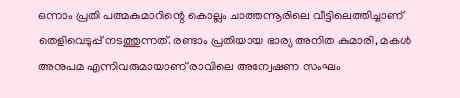ഒന്നാം പ്രതി പത്മകുമാറിന്റെ കൊല്ലം ചാത്തന്നൂരിലെ വീട്ടിലെത്തിച്ചാണ് തെളിവെടുപ്പ് നടത്തുന്നത്. രണ്ടാം പ്രതിയായ ഭാര്യ അനിത കുമാരി, മകള്‍ അനുപമ എന്നിവരുമായാണ് രാവിലെ അന്വേഷണ സംഘം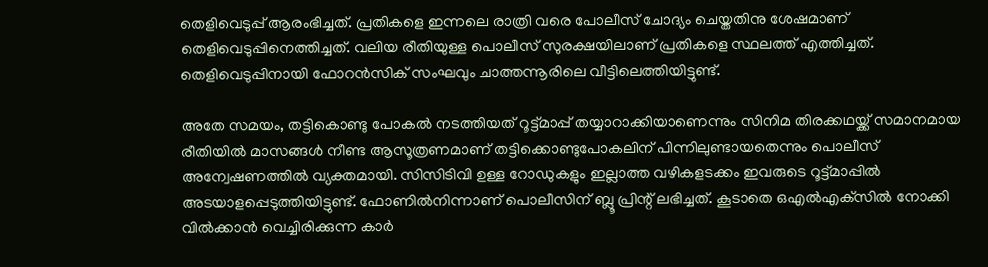തെളിവെടുപ്പ് ആരംഭിച്ചത്. പ്രതികളെ ഇന്നലെ രാത്രി വരെ പോലീസ് ചോദ്യം ചെയ്തതിനു ശേഷമാണ് തെളിവെടുപ്പിനെത്തിച്ചത്. വലിയ രീതിയുള്ള പൊലീസ് സുരക്ഷയിലാണ് പ്രതികളെ സ്ഥലത്ത് എത്തിച്ചത്. തെളിവെടുപ്പിനായി ഫോറന്‍സിക് സംഘവും ചാത്തന്നൂരിലെ വീട്ടിലെത്തിയിട്ടുണ്ട്.

അതേ സമയം, തട്ടികൊണ്ടു പോകല്‍ നടത്തിയത് റൂട്ട്മാപ്പ് തയ്യാറാക്കിയാണെന്നും സിനിമ തിരക്കഥയ്ക്ക് സമാനമായ രീതിയില്‍ മാസങ്ങള്‍ നീണ്ട ആസൂത്രണമാണ് തട്ടിക്കൊണ്ടുപോകലിന് പിന്നിലുണ്ടായതെന്നും പൊലീസ് അന്വേഷണത്തില്‍ വ്യക്തമായി. സിസിടിവി ഉള്ള റോഡുകളും ഇല്ലാത്ത വഴികളടക്കം ഇവരുടെ റൂട്ട്മാപ്പില്‍ അടയാളപ്പെടുത്തിയിട്ടുണ്ട്. ഫോണില്‍നിന്നാണ് പൊലീസിന് ബ്ലൂ പ്രിന്റ് ലഭിച്ചത്. കൂടാതെ ഒഎല്‍എക്‌സില്‍ നോക്കി വില്‍ക്കാന്‍ വെച്ചിരിക്കുന്ന കാര്‍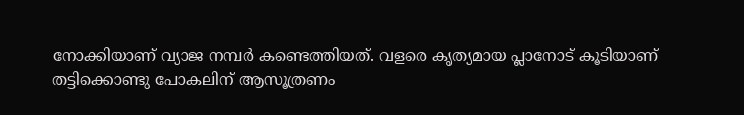നോക്കിയാണ് വ്യാജ നമ്പര്‍ കണ്ടെത്തിയത്. വളരെ കൃത്യമായ പ്ലാനോട് കൂടിയാണ് തട്ടിക്കൊണ്ടു പോകലിന് ആസൂത്രണം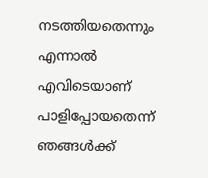നടത്തിയതെന്നും എന്നാല്‍ എവിടെയാണ് പാളിപ്പോയതെന്ന് ഞങ്ങള്‍ക്ക്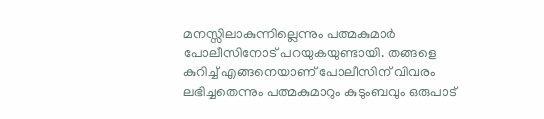മനസ്സിലാകുന്നില്ലെന്നും പത്മകുമാര്‍ പോലീസിനോട് പറയുകയുണ്ടായി. തങ്ങളെ കുറിച്ച് എങ്ങനെയാണ് പോലീസിന് വിവരം ലഭിച്ചതെന്നും പത്മകുമാറും കുടുംബവും ഒരുപാട്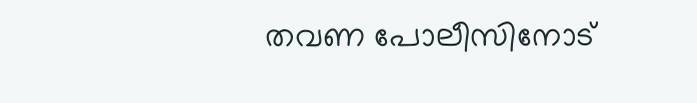തവണ പോലീസിനോട്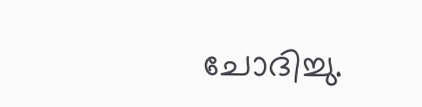ചോദിച്ചു.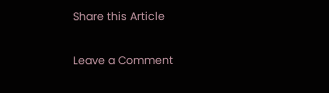Share this Article

Leave a Comment